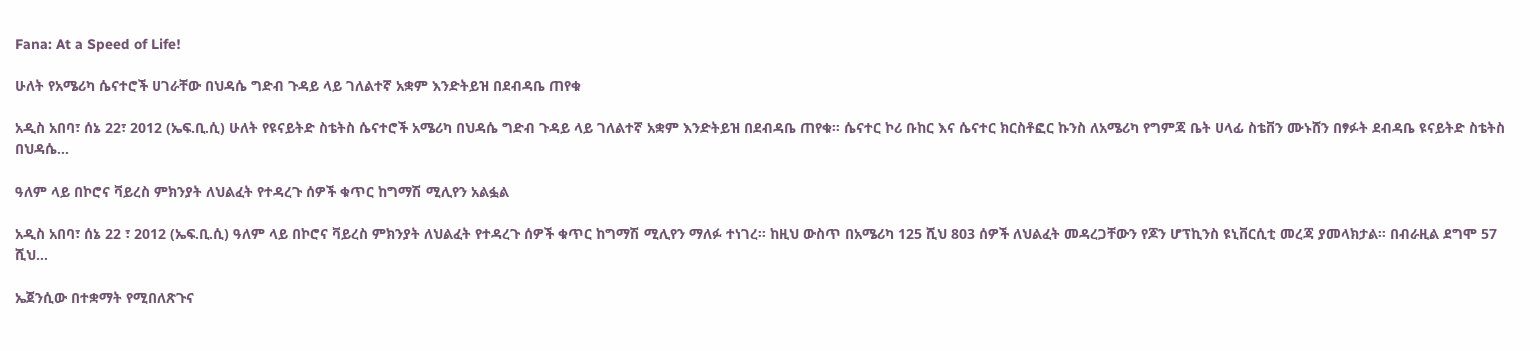Fana: At a Speed of Life!

ሁለት የአሜሪካ ሴናተሮች ሀገራቸው በህዳሴ ግድብ ጉዳይ ላይ ገለልተኛ አቋም እንድትይዝ በደብዳቤ ጠየቁ

አዲስ አበባ፣ ሰኔ 22፣ 2012 (ኤፍ.ቢ.ሲ) ሁለት የዩናይትድ ስቴትስ ሴናተሮች አሜሪካ በህዳሴ ግድብ ጉዳይ ላይ ገለልተኛ አቋም እንድትይዝ በደብዳቤ ጠየቁ። ሴናተር ኮሪ ቡከር እና ሴናተር ክርስቶፎር ኩንስ ለአሜሪካ የግምጃ ቤት ሀላፊ ስቴቨን ሙኑሸን በፃፉት ደብዳቤ ዩናይትድ ስቴትስ በህዳሴ…

ዓለም ላይ በኮሮና ቫይረስ ምክንያት ለህልፈት የተዳረጉ ሰዎች ቁጥር ከግማሽ ሚሊየን አልፏል

አዲስ አበባ፣ ሰኔ 22 ፣ 2012 (ኤፍ.ቢ.ሲ) ዓለም ላይ በኮሮና ቫይረስ ምክንያት ለህልፈት የተዳረጉ ሰዎች ቁጥር ከግማሽ ሚሊየን ማለፉ ተነገረ። ከዚህ ውስጥ በአሜሪካ 125 ሺህ 803 ሰዎች ለህልፈት መዳረጋቸውን የጆን ሆፕኪንስ ዩኒቨርሲቲ መረጃ ያመላክታል። በብራዚል ደግሞ 57 ሺህ…

ኤጀንሲው በተቋማት የሚበለጽጉና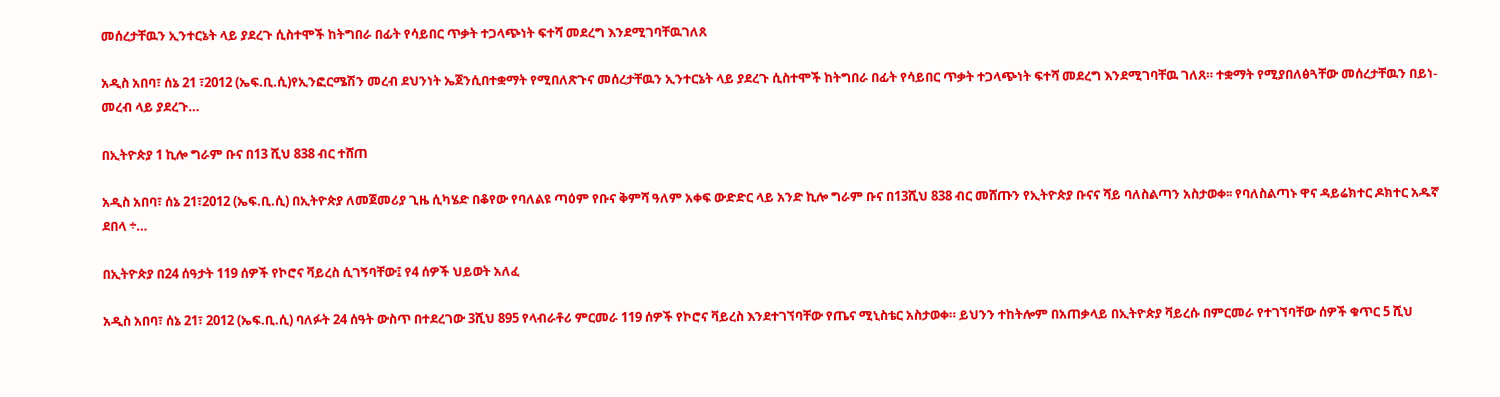መሰረታቸዉን ኢንተርኔት ላይ ያደረጉ ሲስተሞች ከትግበራ በፊት የሳይበር ጥቃት ተጋላጭነት ፍተሻ መደረግ እንደሚገባቸዉገለጸ

አዲስ አበባ፣ ሰኔ 21 ፣2012 (ኤፍ.ቢ.ሲ)የኢንፎርሜሽን መረብ ደህንነት ኤጀንሲበተቋማት የሚበለጽጉና መሰረታቸዉን ኢንተርኔት ላይ ያደረጉ ሲስተሞች ከትግበራ በፊት የሳይበር ጥቃት ተጋላጭነት ፍተሻ መደረግ እንደሚገባቸዉ ገለጸ። ተቋማት የሚያበለፅጓቸው መሰረታቸዉን በይነ-መረብ ላይ ያደረጉ…

በኢትዮጵያ 1 ኪሎ ግራም ቡና በ13 ሺህ 838 ብር ተሸጠ

አዲስ አበባ፣ ሰኔ 21፣2012 (ኤፍ.ቢ.ሲ) በኢትዮጵያ ለመጀመሪያ ጊዜ ሲካሄድ በቆየው የባለልዩ ጣዕም የቡና ቅምሻ ዓለም አቀፍ ውድድር ላይ አንድ ኪሎ ግራም ቡና በ13ሺህ 838 ብር መሸጡን የኢትዮጵያ ቡናና ሻይ ባለስልጣን አስታወቀ፡፡ የባለስልጣኑ ዋና ዳይሬክተር ዶክተር አዱኛ ደበላ ÷…

በኢትዮጵያ በ24 ሰዓታት 119 ሰዎች የኮሮና ቫይረስ ሲገኝባቸው፤ የ4 ሰዎች ህይወት አለፈ

አዲስ አበባ፣ ሰኔ 21፣ 2012 (ኤፍ.ቢ.ሲ) ባለፉት 24 ሰዓት ውስጥ በተደረገው 3ሺህ 895 የላብራቶሪ ምርመራ 119 ሰዎች የኮሮና ቫይረስ እንደተገኘባቸው የጤና ሚኒስቴር አስታወቀ። ይህንን ተከትሎም በአጠቃላይ በኢትዮጵያ ቫይረሱ በምርመራ የተገኘባቸው ሰዎች ቁጥር 5 ሺህ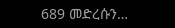689 መድረሱን…